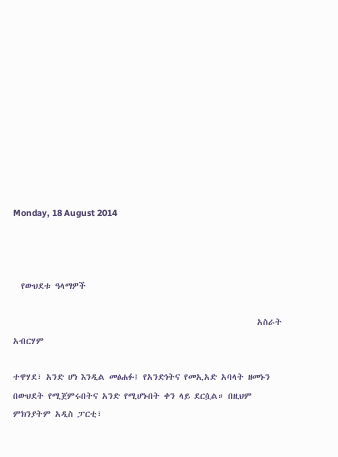Monday, 18 August 2014



  የውህደቱ ዓላማዎች

                                                             አስራት አብርሃም

ተዋሃደ፣ አንድ ሆነ እንዲል መፅሐፉ፤ የአንድነትና የመኢአድ አባላት ዘመኑን በውህደት የሚጀምሩበትና አንድ የሚሆኑበት ቀን ላይ ደርሷል። በዚህም ምክንያትም አዲስ ፓርቲ፣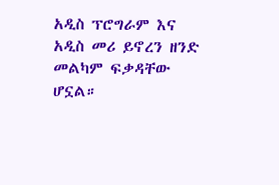አዲስ ፕሮግራም እና አዲስ መሪ ይኖረን ዘንድ መልካም ፍቃዳቸው ሆኗል።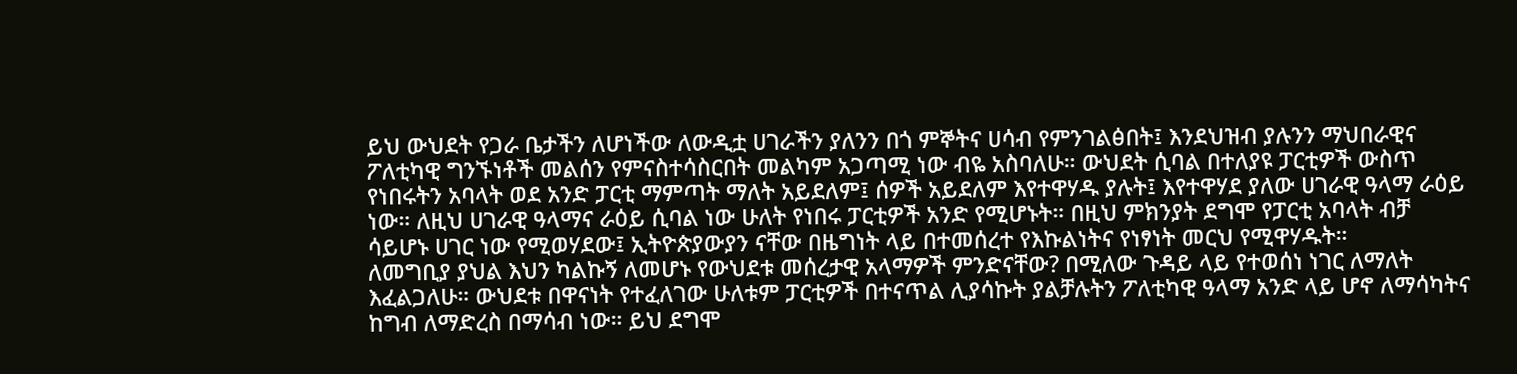ይህ ውህደት የጋራ ቤታችን ለሆነችው ለውዲቷ ሀገራችን ያለንን በጎ ምኞትና ሀሳብ የምንገልፅበት፤ እንደህዝብ ያሉንን ማህበራዊና ፖለቲካዊ ግንኙነቶች መልሰን የምናስተሳስርበት መልካም አጋጣሚ ነው ብዬ አስባለሁ። ውህደት ሲባል በተለያዩ ፓርቲዎች ውስጥ የነበሩትን አባላት ወደ አንድ ፓርቲ ማምጣት ማለት አይደለም፤ ሰዎች አይደለም እየተዋሃዱ ያሉት፤ እየተዋሃደ ያለው ሀገራዊ ዓላማ ራዕይ ነው። ለዚህ ሀገራዊ ዓላማና ራዕይ ሲባል ነው ሁለት የነበሩ ፓርቲዎች አንድ የሚሆኑት። በዚህ ምክንያት ደግሞ የፓርቲ አባላት ብቻ ሳይሆኑ ሀገር ነው የሚወሃደው፤ ኢትዮጵያውያን ናቸው በዜግነት ላይ በተመሰረተ የእኩልነትና የነፃነት መርህ የሚዋሃዱት።
ለመግቢያ ያህል እህን ካልኩኝ ለመሆኑ የውህደቱ መሰረታዊ አላማዎች ምንድናቸው? በሚለው ጉዳይ ላይ የተወሰነ ነገር ለማለት እፈልጋለሁ። ውህደቱ በዋናነት የተፈለገው ሁለቱም ፓርቲዎች በተናጥል ሊያሳኩት ያልቻሉትን ፖለቲካዊ ዓላማ አንድ ላይ ሆኖ ለማሳካትና ከግብ ለማድረስ በማሳብ ነው። ይህ ደግሞ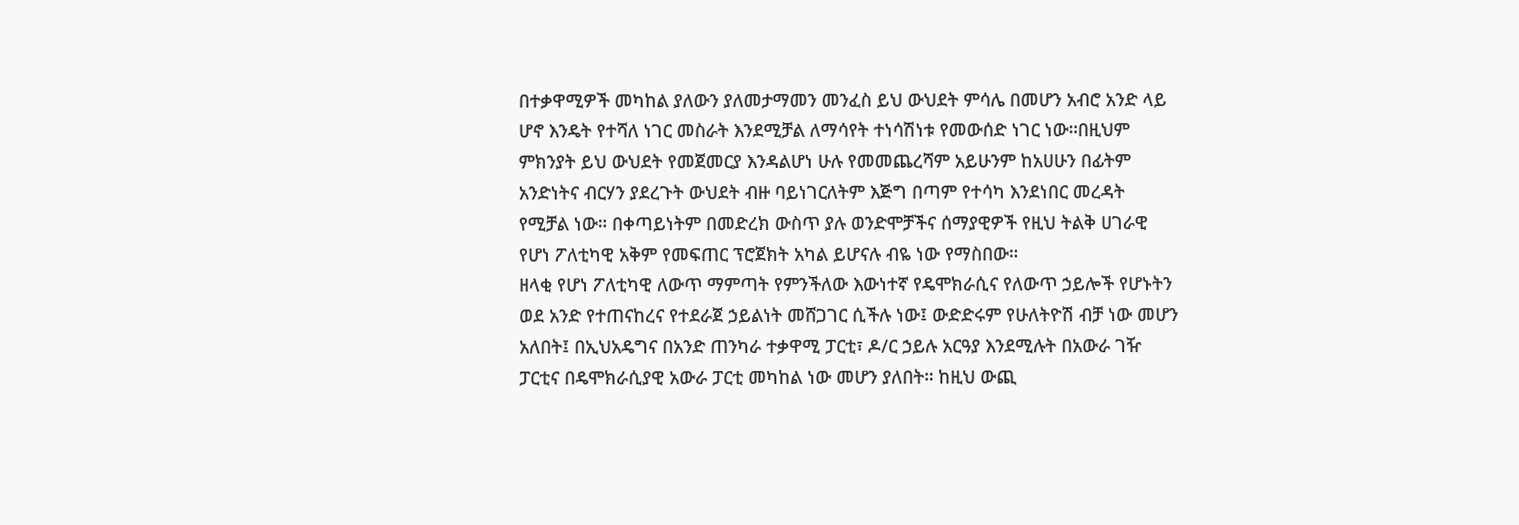በተቃዋሚዎች መካከል ያለውን ያለመታማመን መንፈስ ይህ ውህደት ምሳሌ በመሆን አብሮ አንድ ላይ ሆኖ እንዴት የተሻለ ነገር መስራት እንደሚቻል ለማሳየት ተነሳሽነቱ የመውሰድ ነገር ነው።በዚህም ምክንያት ይህ ውህደት የመጀመርያ እንዳልሆነ ሁሉ የመመጨረሻም አይሁንም ከአሀሁን በፊትም አንድነትና ብርሃን ያደረጉት ውህደት ብዙ ባይነገርለትም እጅግ በጣም የተሳካ እንደነበር መረዳት የሚቻል ነው። በቀጣይነትም በመድረክ ውስጥ ያሉ ወንድሞቻችና ሰማያዊዎች የዚህ ትልቅ ሀገራዊ የሆነ ፖለቲካዊ አቅም የመፍጠር ፕሮጀክት አካል ይሆናሉ ብዬ ነው የማስበው።
ዘላቂ የሆነ ፖለቲካዊ ለውጥ ማምጣት የምንችለው እውነተኛ የዴሞክራሲና የለውጥ ኃይሎች የሆኑትን ወደ አንድ የተጠናከረና የተደራጀ ኃይልነት መሸጋገር ሲችሉ ነው፤ ውድድሩም የሁለትዮሽ ብቻ ነው መሆን አለበት፤ በኢህአዴግና በአንድ ጠንካራ ተቃዋሚ ፓርቲ፣ ዶ/ር ኃይሉ አርዓያ እንደሚሉት በአውራ ገዥ ፓርቲና በዴሞክራሲያዊ አውራ ፓርቲ መካከል ነው መሆን ያለበት። ከዚህ ውጪ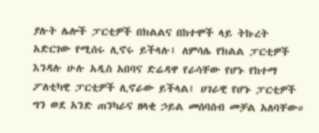ያሉት ሌሎች ፓርቲዎች በክልልና በከተሞች ላይ ትኩረት አድርገው የሚሰሩ ሊኖሩ ይችላሉ፤ ለምሳሌ የክልል ፓርቲዎች እንዳሉ ሁሉ አዲስ አበባና ድሬዳዋ የራሳቸው የሆኑ የከተማ ፖለቲካዊ ፓርቲዎች ሊኖራው ይችላል፤ ሀገራዊ የሆኑ ፓርቲዎች ግን ወደ አንድ ጠንካራና ዘላቂ ኃይል መሰባሰብ መቻል አለባቸው።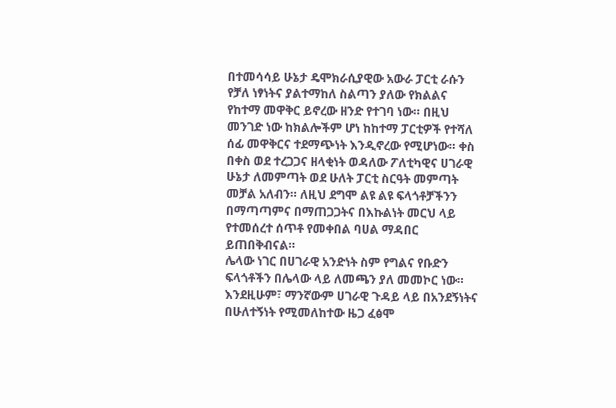በተመሳሳይ ሁኔታ ዴሞክራሲያዊው አውራ ፓርቲ ራሱን የቻለ ነፃነትና ያልተማከለ ስልጣን ያለው የክልልና የከተማ መዋቅር ይኖረው ዘንድ የተገባ ነው። በዚህ መንገድ ነው ከክልሎችም ሆነ ከከተማ ፓርቲዎች የተሻለ ሰፊ መዋቅርና ተደማጭነት እንዲኖረው የሚሆነው። ቀስ በቀስ ወደ ተረጋጋና ዘላቂነት ወዳለው ፖለቲካዊና ሀገራዊ ሁኔታ ለመምጣት ወደ ሁለት ፓርቲ ስርዓት መምጣት መቻል አለብን። ለዚህ ደግሞ ልዩ ልዩ ፍላጎቶቻችንን በማጣጣምና በማጠጋጋትና በእኩልነት መርህ ላይ የተመሰረተ ሰጥቶ የመቀበል ባሀል ማዳበር ይጠበቅብናል።
ሌላው ነገር በሀገራዊ አንድነት ስም የግልና የቡድን ፍላጎቶችን በሌላው ላይ ለመጫን ያለ መመኮር ነው። እንደዚሁም፣ ማንኛውም ሀገራዊ ጉዳይ ላይ በአንደኝነትና በሁለተኝነት የሚመለከተው ዜጋ ፈፅሞ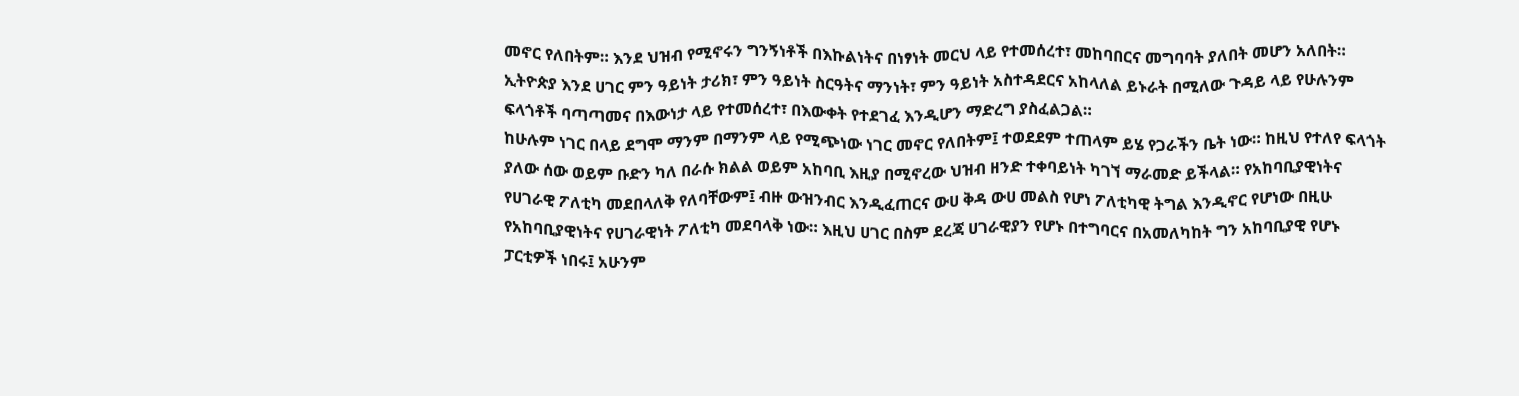መኖር የለበትም። እንደ ህዝብ የሚኖሩን ግንኝነቶች በእኩልነትና በነፃነት መርህ ላይ የተመሰረተ፣ መከባበርና መግባባት ያለበት መሆን አለበት። ኢትዮጵያ እንደ ሀገር ምን ዓይነት ታሪክ፣ ምን ዓይነት ስርዓትና ማንነት፣ ምን ዓይነት አስተዳደርና አከላለል ይኑራት በሚለው ጉዳይ ላይ የሁሉንም ፍላጎቶች ባጣጣመና በእውነታ ላይ የተመሰረተ፣ በእውቀት የተደገፈ እንዲሆን ማድረግ ያስፈልጋል።
ከሁሉም ነገር በላይ ደግሞ ማንም በማንም ላይ የሚጭነው ነገር መኖር የለበትም፤ ተወደደም ተጠላም ይሄ የጋራችን ቤት ነው። ከዚህ የተለየ ፍላጎት ያለው ሰው ወይም ቡድን ካለ በራሱ ክልል ወይም አከባቢ እዚያ በሚኖረው ህዝብ ዘንድ ተቀባይነት ካገኘ ማራመድ ይችላል። የአከባቢያዊነትና የሀገራዊ ፖለቲካ መደበላለቅ የለባቸውም፤ ብዙ ውዝንብር እንዲፈጠርና ውሀ ቅዳ ውሀ መልስ የሆነ ፖለቲካዊ ትግል እንዲኖር የሆነው በዚሁ የአከባቢያዊነትና የሀገራዊነት ፖለቲካ መደባላቅ ነው። እዚህ ሀገር በስም ደረጃ ሀገራዊያን የሆኑ በተግባርና በአመለካከት ግን አከባቢያዊ የሆኑ ፓርቲዎች ነበሩ፤ አሁንም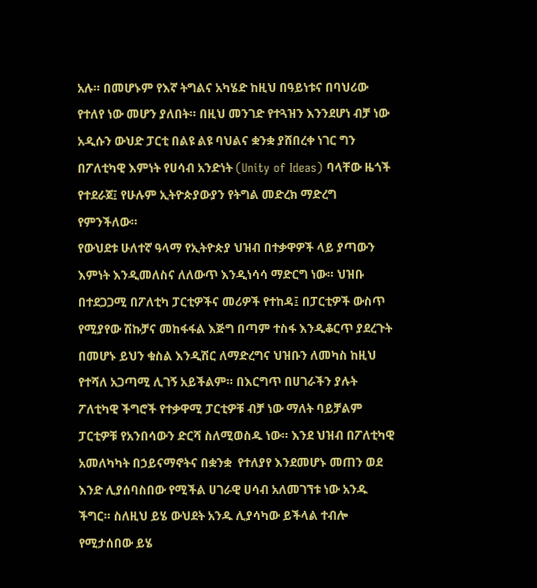አሉ። በመሆኑም የእኛ ትግልና አካሄድ ከዚህ በዓይነቱና በባህሪው የተለየ ነው መሆን ያለበት። በዚህ መንገድ የተጓዝን እንንደሆነ ብቻ ነው አዲሱን ውህድ ፓርቲ በልዩ ልዩ ባህልና ቋንቋ ያሸበረቀ ነገር ግን በፖለቲካዊ እምነት የሀሳብ አንድነት (Unity of Ideas) ባላቸው ዜጎች የተደራጀ፤ የሁሉም ኢትዮጵያውያን የትግል መድረክ ማድረግ የምንችለው።
የውህደቱ ሁለተኛ ዓላማ የኢትዮጵያ ህዝብ በተቃዋዎች ላይ ያጣውን እምነት እንዲመለስና ለለውጥ እንዲነሳሳ ማድርግ ነው። ህዝቡ በተደጋጋሚ በፖለቲካ ፓርቲዎችና መሪዎች የተከዳ፤ በፓርቲዎች ውስጥ የሚያየው ሽኩቻና መከፋፋል እጅግ በጣም ተስፋ እንዲቆርጥ ያደረጉት በመሆኑ ይህን ቁስል እንዲሽር ለማድረግና ህዝቡን ለመካስ ከዚህ የተሻለ አጋጣሚ ሊገኝ አይችልም። በእርግጥ በሀገራችን ያሉት ፖለቲካዊ ችግሮች የተቃዋሚ ፓርቲዎቹ ብቻ ነው ማለት ባይቻልም ፓርቲዎቹ የአንበሳውን ድርሻ ስለሚወስዱ ነው። እንደ ህዝብ በፖለቲካዊ አመለካካት በኃይናማኖትና በቋንቋ  የተለያየ እንደመሆኑ መጠን ወደ እንድ ሊያሰባስበው የሚችል ሀገራዊ ሀሳብ አለመገኘቱ ነው አንዱ ችግር። ስለዚህ ይሄ ውህደት አንዱ ሊያሳካው ይችላል ተብሎ የሚታሰበው ይሄ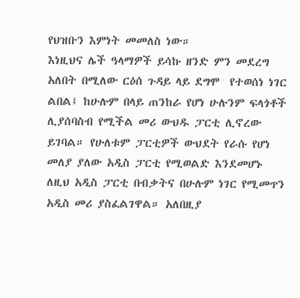የህዝቡን እምነት መመለስ ነው።
እነዚህና ሌች ዓላማዎች ይሳኩ ዘንድ ምን መደረግ አለበት በሚለው ርዕሰ ጉዳይ ላይ ደግሞ  የተወሰነ ነገር ልበል፤ ከሁሉም በላይ ጠንከራ የሆነ ሁሉንም ፍላጎቶች ሊያሰባስብ የሚችል መሪ ውህዱ ፓርቲ ሊኖረው ይገባል። የሁለቱም ፓርቲዎች ውህደት የራሱ የሆነ መለያ ያለው አዲስ ፓርቲ የሚወልድ እንደመሆኑ ለዚህ አዲስ ፓርቲ በብቃትና በሁሉም ነገር የሚመጥን አዲስ መሪ ያስፈልገዋል። አለበዚያ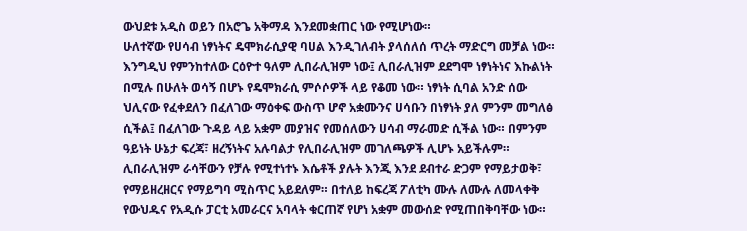ውህደቱ አዲስ ወይን በአሮጌ አቅማዳ እንደመቋጠር ነው የሚሆነው።
ሁለተኛው የሀሳብ ነፃነትና ዴሞክራሲያዊ ባሀል እንዲገለብት ያላሰለሰ ጥረት ማድርግ መቻል ነው።
እንግዲህ የምንከተለው ርዕዮተ ዓለም ሊበራሊዝም ነው፤ ሊበራሊዝም ደደግሞ ነፃነትነና እኩልነት በሚሉ በሁለት ወሳኝ በሆኑ የዴሞክራሲ ምሶሶዎች ላይ የቆመ ነው። ነፃነት ሲባል አንድ ሰው ህሊናው የፈቀደለን በፈለገው ማዕቀፍ ውስጥ ሆኖ አቋሙንና ሀሳቡን በነፃነት ያለ ምንም መግለፅ ሲችል፤ በፈለገው ጉዳይ ላይ አቋም መያዝና የመሰለውን ሀሳብ ማራመድ ሲችል ነው። በምንም ዓይነት ሁኔታ ፍረጃ፣ ዘረኝነትና አሉባልታ የሊበራሊዝም መገለጫዎች ሊሆኑ አይችሉም። ሊበራሊዝም ራሳቸውን የቻሉ የሚተነተኑ እሴቶች ያሉት እንጂ እንደ ደብተራ ድጋም የማይታወቅ፣ የማይዘረዘርና የማይግባ ሚስጥር አይደለም። በተለይ ከፍረጃ ፖለቲካ ሙሉ ለሙሉ ለመላቀቅ የውህዱና የአዲሱ ፓርቲ አመራርና አባላት ቁርጠኛ የሆነ አቋም መውሰድ የሚጠበቅባቸው ነው።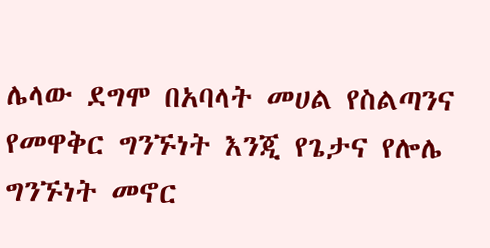ሌላው ደግሞ በአባላት መሀል የስልጣንና የመዋቅር ግንኙነት እንጂ የጌታና የሎሌ ግንኙነት መኖር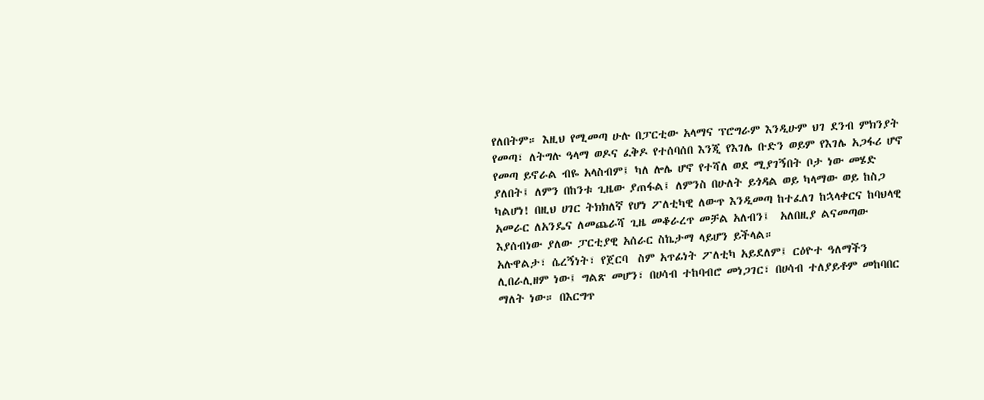የለበትም። እዚህ የሚመጣ ሁሉ በፓርቲው አላማና ፕሮግራም እንዲሁም ህገ ደንብ ምክንያት የመጣ፣ ለትግሉ ዓላማ ወዶና ፈቅዶ የተሰባሰበ እንጂ የእገሌ ቡድን ወይም የእገሌ አጋፋሪ ሆኖ የመጣ ይኖራል ብዬ አላስብም፤ ካለ ሎሌ ሆኖ የተሻለ ወደ ሚያገኝበት ቦታ ነው መሄድ ያለበት፤ ለምን በከንቱ ጊዜው ያጠፋል፤ ለምንስ በሁለት ይጎዳል ወይ ካላማው ወይ ከስጋ ካልሆነ! በዚህ ሀገር ትክክለኛ የሆነ ፖለቲካዊ ለውጥ እንዲመጣ ከተፈለገ ከኋላቀርና ከባህላዊ አመራር ለአንዴና ለመጨራሻ ጊዜ መቆራረጥ መቻል አለብን፤  አለበዚያ ልናመጣው እያሰብነው ያለው ፓርቲያዊ አሰራር ስኬታማ ላይሆን ይችላል።
አሉዋልታ፣ ሴረኝነት፣ የጀርባ  ስም አጥፊነት ፖለቲካ አይደለም፤ ርዕዮተ ዓለማችን ሊበራሊዘም ነው፤ ግልጽ መሆን፣ በሀሳብ ተከባብሮ መነጋገር፣ በሀሳብ ተለያይቶም መከባበር ማለት ነው። በእርግጥ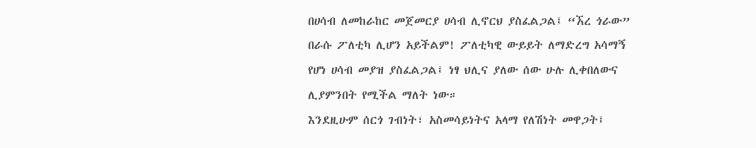በሀሳብ ለመከራከር መጀመርያ ሀሳብ ሊኖርህ ያስፈልጋል፤ “ኧረ ጎራው” በራሱ ፖለቲካ ሊሆን አይችልም! ፖለቲካዊ ውይይት ለማድረግ አሳማኝ የሆነ ሀሳብ መያዝ ያስፈልጋል፤ ነፃ ህሊና ያለው ሰው ሁሉ ሊቀበለውና ሊያምንበት የሚችል ማለት ነው።
እንደዚሁም ሰርጎ ገብነት፣ አስመሳይነትና አላማ የለሽነት መዋጋት፤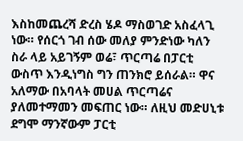እስከመጨረሻ ድረስ ሄዶ ማስወገድ አስፈላጊ ነው። የሰርጎ ገብ ሰው መለያ ምንድነው ካለን ስራ ላይ አይገኝም ወሬ፣ ጥርጣሬ በፓርቲ ውስጥ እንዲነግስ ግን ጠንክሮ ይሰራል። ዋና አለማው በአባላት መሀል ጥርጣሬና ያለመተማመን መፍጠር ነው። ለዚህ መድሀኒቱ ደግሞ ማንኛውም ፓርቲ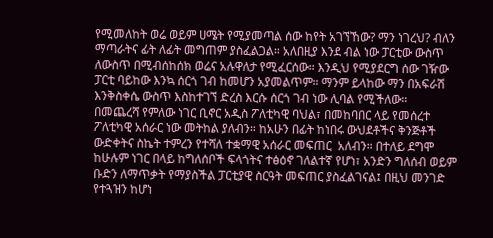የሚመለከት ወሬ ወይም ሀሜት የሚያመጣል ሰው ከየት አገኘኸው? ማን ነገረህ? ብለን ማጣራትና ፊት ለፊት መግጠም ያስፈልጋል። አለበዚያ እንደ ብል ነው ፓርቲው ውስጥ ለውስጥ በሚብሰከሰክ ወሬና አሉዋለታ የሚፈርሰው። እንዲህ የሚያደርግ ሰው ገዥው ፓርቲ ባይከው እንኳ ሰርጎ ገብ ከመሆን አያመልጥም። ማንም ይላከው ማን በአፍራሽ እንቅስቀሴ ውስጥ እስከተገኘ ድረስ እርሱ ሰርጎ ገብ ነው ሊባል የሚችለው።
በመጨረሻ የምለው ነገር ቢኖር አዲስ ፖለቲካዊ ባህል፣ በመከባበር ላይ የመሰረተ ፖለቲካዊ አሰራር ነው መትከል ያለብን። ከአሁን በፊት ከነበሩ ውህደቶችና ቅንጅቶች ውድቀትና ስኬት ተምረን የተሻለ ተቋማዊ አሰራር መፍጠር  አለብን። በተለይ ደግሞ ከሁሉም ነገር በላይ ከግለሰቦች ፍላጎትና ተፅዕኖ ገለልተኛ የሆነ፣ አንድን ግለሰብ ወይም ቡድን ለማጥቃት የማያስችል ፓርቲያዊ ስርዓት መፍጠር ያስፈልገናል፤ በዚህ መንገድ የተጓዝን ከሆነ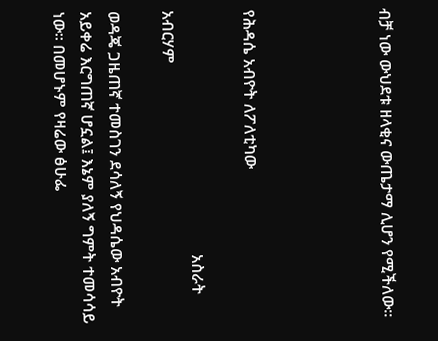ብቻ ነው ውህደቱ ዘላቂና ውጤታማ ሊሆን የሚችለው።




የሕዳሴ አብዮት ለፖለቲካው

                                                             አስራት አብርሃም

ወዳጄ ጋዜጠኛ ተመስገን ደሳለኝ የህዳሴው አብዮት አይቀሬ እርግጠኛ ሆኗል፤ እኔም ያለኝ ግምት ተመሳሳይ ነው። በመሆኑም የዛሬው ፅሁፌ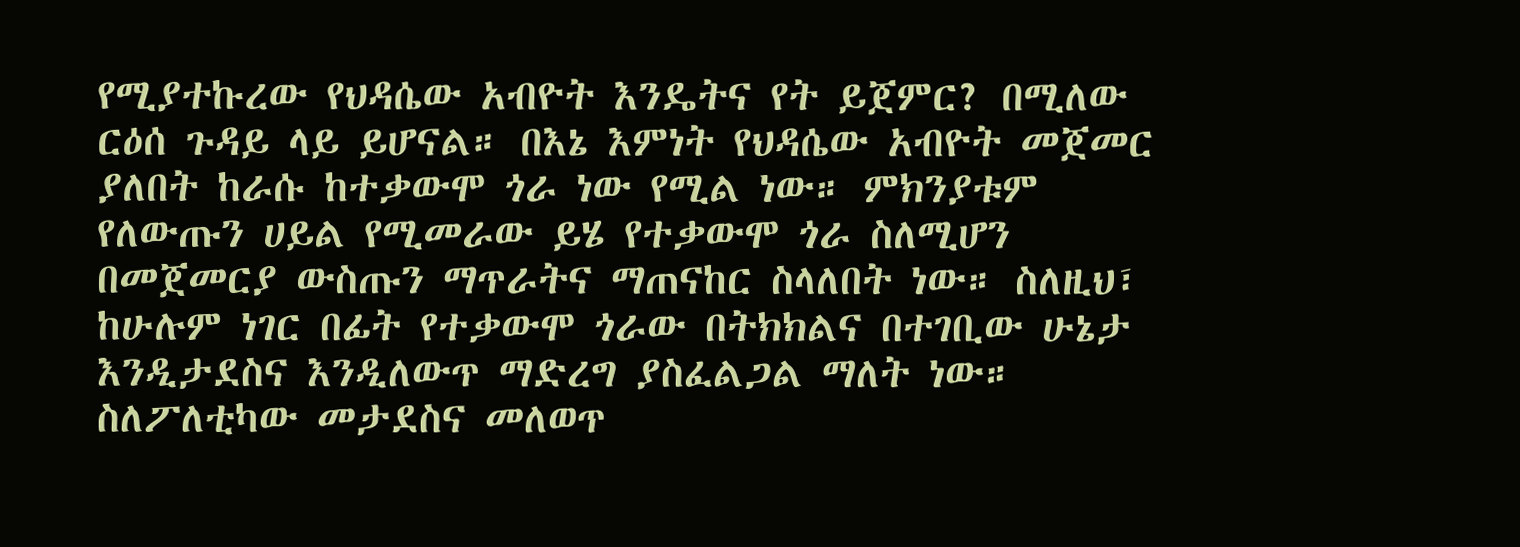የሚያተኩረው የህዳሴው አብዮት እንዴትና የት ይጀምር? በሚለው ርዕሰ ጉዳይ ላይ ይሆናል። በእኔ እምነት የህዳሴው አብዮት መጀመር ያለበት ከራሱ ከተቃውሞ ጎራ ነው የሚል ነው። ምክንያቱም የለውጡን ሀይል የሚመራው ይሄ የተቃውሞ ጎራ ስለሚሆን በመጀመርያ ውስጡን ማጥራትና ማጠናከር ስላለበት ነው። ስለዚህ፣ ከሁሉም ነገር በፊት የተቃውሞ ጎራው በትክክልና በተገቢው ሁኔታ እንዲታደስና እንዲለውጥ ማድረግ ያስፈልጋል ማለት ነው። ስለፖለቲካው መታደስና መለወጥ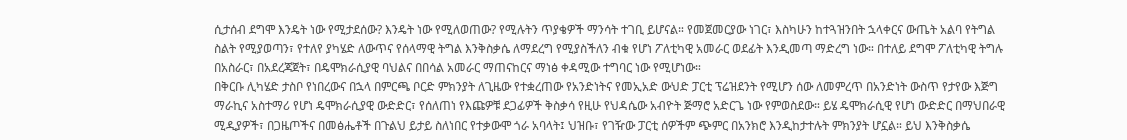ሲታሰብ ደግሞ እንዴት ነው የሚታደሰው? እንዴት ነው የሚለወጠው? የሚሉትን ጥያቄዎች ማንሳት ተገቢ ይሆናል። የመጀመርያው ነገር፣ እስካሁን ከተጓዝንበት ኋላቀርና ውጤት አልባ የትግል ስልት የሚያወጣን፣ የተለየ ያካሄድ ለውጥና የሰላማዊ ትግል እንቅስቃሴ ለማደረግ የሚያስችለን ብቁ የሆነ ፖለቲካዊ አመራር ወደፊት እንዲመጣ ማድረግ ነው። በተለይ ደግሞ ፖለቲካዊ ትግሉ በአስራር፣ በአደረጃጀት፣ በዴሞክራሲያዊ ባህልና በበሳል አመራር ማጠናከርና ማነፅ ቀዳሚው ተግባር ነው የሚሆነው።
በቅርቡ ሊካሄድ ታስቦ የነበረውና በኋላ በምርጫ ቦርድ ምክንያት ለጊዜው የተቋረጠው የአንድነትና የመኢአድ ውህድ ፓርቲ ፕሬዝደንት የሚሆን ሰው ለመምረጥ በአንድነት ውስጥ የታየው እጅግ ማራኪና አስተማሪ የሆነ ዴሞክራሲያዊ ውድድር፣ የሰለጠነ የእጩዎቹ ደጋፊዎች ቅስቃሳ የዚሁ የህዳሴው አብዮት ጅማሮ አድርጌ ነው የምወስደው። ይሄ ዴሞክራሲዊ የሆነ ውድድር በማህበራዊ ሚዲያዎች፣ በጋዜጦችና በመፅሔቶች በጉልህ ይታይ ስለነበር የተቃውሞ ጎራ አባላት፤ ህዝቡ፣ የገዥው ፓርቲ ሰዎችም ጭምር በአንክሮ እንዲከታተሉት ምክንያት ሆኗል። ይህ እንቅስቃሴ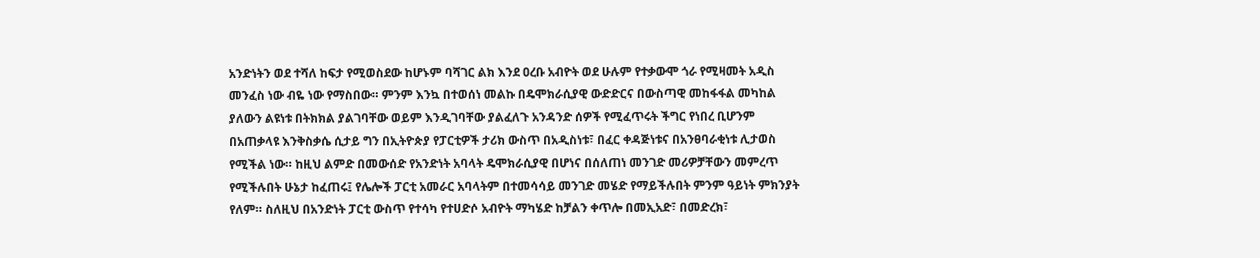አንድነትን ወደ ተሻለ ከፍታ የሚወስደው ከሆኑም ባሻገር ልክ እንደ ዐረቡ አብዮት ወደ ሁሉም የተቃውሞ ጎራ የሚዛመት አዲስ መንፈስ ነው ብዬ ነው የማስበው። ምንም እንኳ በተወሰነ መልኩ በዴሞክራሲያዊ ውድድርና በውስጣዊ መከፋፋል መካከል ያለውን ልዩነቱ በትክክል ያልገባቸው ወይም እንዲገባቸው ያልፈለጉ አንዳንድ ሰዎች የሚፈጥሩት ችግር የነበረ ቢሆንም በአጠቃላዩ እንቅስቃሴ ሲታይ ግን በኢትዮጵያ የፓርቲዎች ታሪክ ውስጥ በአዲስነቱ፣ በፈር ቀዳጅነቱና በአንፀባራቂነቱ ሊታወስ የሚችል ነው። ከዚህ ልምድ በመውሰድ የአንድነት አባላት ዴሞክራሲያዊ በሆነና በሰለጠነ መንገድ መሪዎቻቸውን መምረጥ የሚችሉበት ሁኔታ ከፈጠሩ፤ የሌሎች ፓርቲ አመራር አባላትም በተመሳሳይ መንገድ መሄድ የማይችሉበት ምንም ዓይነት ምክንያት የለም። ስለዚህ በአንድነት ፓርቲ ውስጥ የተሳካ የተሀድሶ አብዮት ማካሄድ ከቻልን ቀጥሎ በመኢአድ፣ በመድረክ፣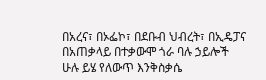በአረና፣ በኦፌኮ፣ በደቡብ ህብረት፣ በኢዴፓና በአጠቃላይ በተቃውሞ ጎራ ባሉ ኃይሎች ሁሉ ይሄ የለውጥ እንቅስቃሴ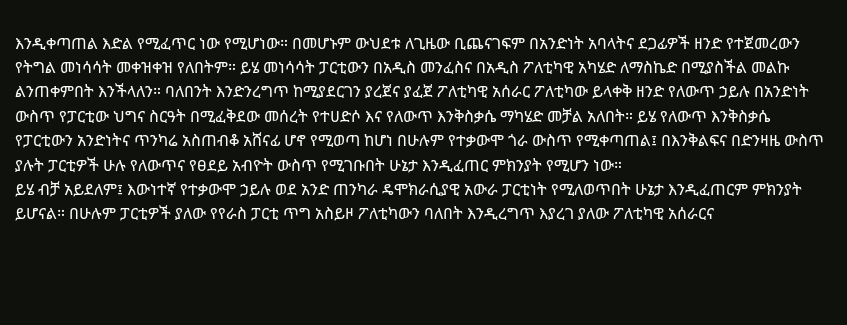እንዲቀጣጠል እድል የሚፈጥር ነው የሚሆነው። በመሆኑም ውህደቱ ለጊዜው ቢጨናገፍም በአንድነት አባላትና ደጋፊዎች ዘንድ የተጀመረውን የትግል መነሳሳት መቀዝቀዝ የለበትም። ይሄ መነሳሳት ፓርቲውን በአዲስ መንፈስና በአዲስ ፖለቲካዊ አካሄድ ለማስኬድ በሚያስችል መልኩ ልንጠቀምበት እንችላለን። ባለበንት እንድንረግጥ ከሚያደርገን ያረጀና ያፈጀ ፖለቲካዊ አሰራር ፖለቲካው ይላቀቅ ዘንድ የለውጥ ኃይሉ በአንድነት ውስጥ የፓርቲው ህግና ስርዓት በሚፈቅደው መሰረት የተሀድሶ እና የለውጥ እንቅስቃሴ ማካሄድ መቻል አለበት። ይሄ የለውጥ እንቅስቃሴ የፓርቲውን አንድነትና ጥንካሬ አስጠብቆ አሸናፊ ሆኖ የሚወጣ ከሆነ በሁሉም የተቃውሞ ጎራ ውስጥ የሚቀጣጠል፤ በእንቅልፍና በድንዛዜ ውስጥ ያሉት ፓርቲዎች ሁሉ የለውጥና የፀደይ አብዮት ውስጥ የሚገቡበት ሁኔታ እንዲፈጠር ምክንያት የሚሆን ነው።
ይሄ ብቻ አይደለም፤ እውነተኛ የተቃውሞ ኃይሉ ወደ አንድ ጠንካራ ዴሞክራሲያዊ አውራ ፓርቲነት የሚለወጥበት ሁኔታ እንዲፈጠርም ምክንያት ይሆናል። በሁሉም ፓርቲዎች ያለው የየራስ ፓርቲ ጥግ አስይዞ ፖለቲካውን ባለበት እንዲረግጥ እያረገ ያለው ፖለቲካዊ አሰራርና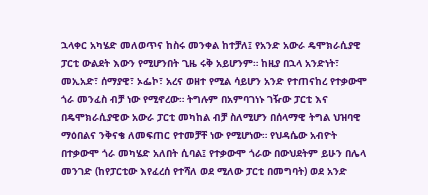ኋላቀር አካሄድ መለወጥና ከስሩ መንቀል ከተቻለ፤ የአንድ አውራ ዴሞክራሲያዊ ፓርቲ ውልደት እውን የሚሆንበት ጊዜ ሩቅ አይሆንም። ከዚያ በኋላ አንድነት፣ መኢአድ፣ ሰማያዊ፣ ኦፌኮ፣ አረና ወዘተ የሚል ሳይሆን አንድ የተጠናከረ የተቃውሞ ጎራ መንፈስ ብቻ ነው የሚኖረው። ትግሉም በአምባገነኑ ገዥው ፓርቲ እና በዴሞክራሲያዊው አውራ ፓርቲ መካከል ብቻ ስለሚሆን በሰላማዊ ትግል ህዝባዊ ማዕበልና ንቅናቄ ለመፍጠር የተመቻቸ ነው የሚሆነው። የህዳሴው አብዮት በተቃውሞ ጎራ መካሄድ አለበት ሲባል፤ የተቃውሞ ጎራው በውህደትም ይሁን በሌላ መንገድ (ከየፓርቲው እየፈረሰ የተሻለ ወደ ሚለው ፓርቲ በመግባት) ወደ አንድ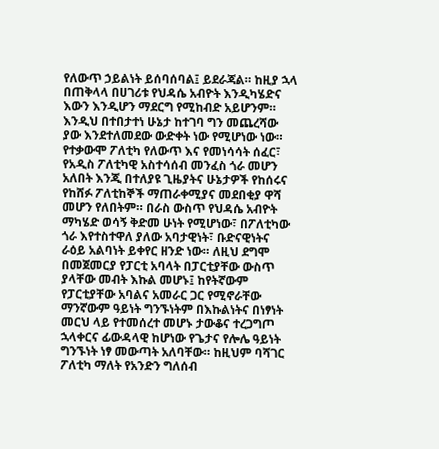የለውጥ ኃይልነት ይሰባሰባል፤ ይደራጃል። ከዚያ ኋላ በጠቅላላ በሀገሪቱ የህዳሴ አብዮት እንዲካሄድና እውን እንዲሆን ማደርግ የሚከብድ አይሆንም። እንዲህ በተበታተነ ሁኔታ ከተገባ ግን መጨረሻው ያው እንደተለመደው ውድቀት ነው የሚሆነው ነው።
የተቃውሞ ፖለቲካ የለውጥ እና የመነሳሳት ሰፈር፣ የአዲስ ፖለቲካዊ አስተሳሰብ መንፈስ ጎራ መሆን አለበት እንጂ በተለያዩ ጊዜያትና ሁኔታዎች የከሰሩና የከሸፉ ፖለቲከኞች ማጠራቀሚያና መደበቂያ ዋሻ መሆን የለበትም። በራስ ውስጥ የህዳሴ አብዮት ማካሄድ ወሳኝ ቅድመ ሁነት የሚሆነው፣ በፖለቲካው ጎራ እየተስተዋለ ያለው አባታዊነት፣ ቡድናዊነትና ራዕይ አልባነት ይቀየር ዘንድ ነው። ለዚህ ደግሞ በመጀመርያ የፓርቲ አባላት በፓርቲያቸው ውስጥ ያላቸው መብት እኩል መሆኑ፤ ከየትኛውም የፓርቲያቸው አባልና አመራር ጋር የሚኖራቸው ማንኛውም ዓይነት ግንኙነትም በእኩልነትና በነፃነት መርህ ላይ የተመሰረተ መሆኑ ታውቆና ተረጋግጦ ኋላቀርና ፊውዳላዊ ከሆነው የጌታና የሎሌ ዓይነት ግንኙነት ነፃ መውጣት አለባቸው። ከዚህም ባሻገር ፖለቲካ ማለት የአንድን ግለሰብ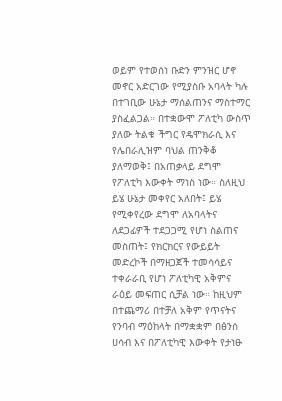ወይም የተወሰነ ቡድን ምንዝር ሆኖ መኖር አድርገው የሚያስቡ አባላት ካሉ በተገቢው ሁኔታ ማሰልጠንና ማስተማር ያስፈልጋል። በተቋውሞ ፖለቲካ ውስጥ ያለው ትልቁ ችግር የዴሞክራሲ እና የሌበራሊዝም ባህል ጠንቅቆ ያለማወቅ፤ በአጠቃላይ ደግሞ  የፖለቲካ እውቀት ማነስ ነው። ስለዚህ ይሄ ሁኔታ መቀየር አለበት፤ ይሄ የሚቀየረው ደግሞ ለአባላትና ለደጋፊዎች ተደጋጋሚ የሆነ ስልጠና መስጠት፤ የክርክርና የውይይት መድረኮች በማዘጋጀች ተመሳሳይና ተቀራራቢ የሆነ ፖለቲካዊ አቅምና ራዕይ መፍጠር ሲቻል ነው። ከዚህም በተጨማሪ በተቻለ አቅም የጥናትና የንባብ ማዕከላት በማቋቋም በፅንሰ ሀሳብ እና በፖለቲካዊ እውቀት የታነፁ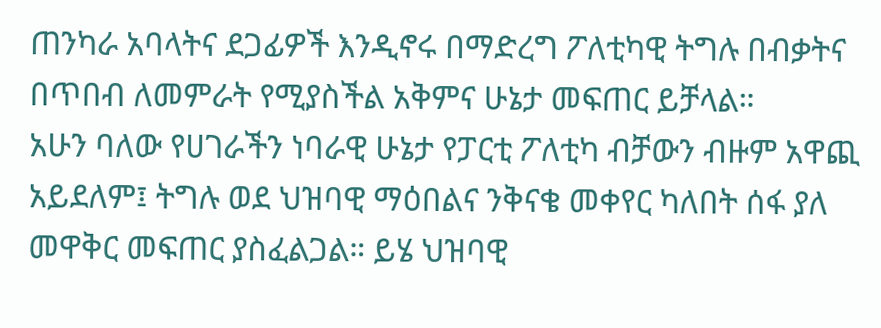ጠንካራ አባላትና ደጋፊዎች እንዲኖሩ በማድረግ ፖለቲካዊ ትግሉ በብቃትና በጥበብ ለመምራት የሚያስችል አቅምና ሁኔታ መፍጠር ይቻላል።
አሁን ባለው የሀገራችን ነባራዊ ሁኔታ የፓርቲ ፖለቲካ ብቻውን ብዙም አዋጪ አይደለም፤ ትግሉ ወደ ህዝባዊ ማዕበልና ንቅናቄ መቀየር ካለበት ሰፋ ያለ መዋቅር መፍጠር ያስፈልጋል። ይሄ ህዝባዊ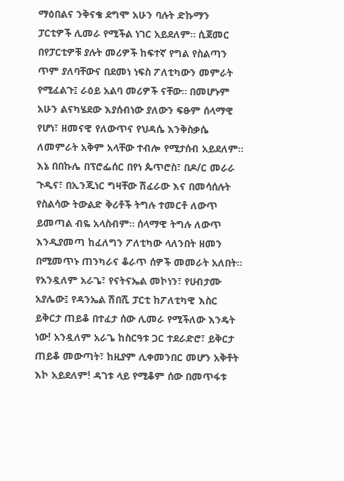ማዕበልና ንቅናቄ ደግሞ አሁን ባሉት ድኩማን ፓርቲዎች ሊመራ የሚችል ነገር አይደለም። ሲጀመር በየፓርቲዎቹ ያሉት መሪዎች ከፍተኛ የግል የስልጣን ጥም ያለባቸውና በደመነ ነፍስ ፖለቲካውን መምራት የሚፈልጉ፤ ራዕይ አልባ መሪዎች ናቸው። በመሆኑም አሁን ልናካሄደው እያሰብነው ያለውን ፍፁም ሰላማዊ የሆነ፣ ዘመናዊ የለውጥና የህዳሴ እንቅስቃሴ ለመምራት አቅም አላቸው ተብሎ የሚታሰብ አይደለም። እኔ በበኩሌ በፕሮፌሰር በየነ ጴጥሮስ፣ በዶ/ር መራራ ጉዲና፣ በኢንጂነር ግዛቸው ሽፈራው እና በመሳሰሉት የስልሳው ትውልድ ቅሪቶች ትግሉ ተመርቶ ለውጥ ይመጣል ብዬ አላስብም። ሰላማዊ ትግሉ ለውጥ እንዲያመጣ ከፈለግን ፖለቲካው ላለንበት ዘመን በሚመጥኑ ጠንካራና ቆራጥ ሰዎች መመራት አለበት። የአንዷለም አራጌ፣ የናትናኤል መኮነን፣ የሀብታሙ አያሌው፤ የዳንኤል ሽበሺ ፓርቲ ከፖለቲካዊ እስር ይቅርታ ጠይቆ በተፈታ ሰው ሊመራ የሚችለው እንዴት ነው! አንዷለም አራጌ ከስርዓቱ ጋር ተደራድሮ፣ ይቅርታ ጠይቆ መውጣት፣ ከዚያም ሊቀመንበር መሆን አቅቶት እኮ አይደለም! ዳገቱ ላይ የሚቆም ሰው በመጥፋቱ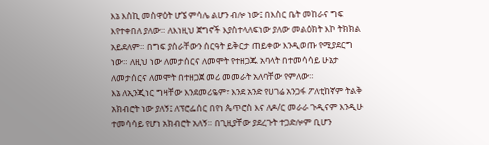እኔ እስኪ መስዋዕት ሆኜ ምሳሌ ልሆን ብሎ ነው፤ በእስር ቤት መከራና ግፍ እየተቀበለ ያለው። ለእነዚህ ጀግኖች እያስተላለፍነው ያለው መልዕክት እኮ ትክክል አይደለም። በግፍ ያሰራቸውን ሰርዓት ይቅርታ ጠይቀው እንዲወጡ የሚያደርግ ነው። ለዚህ ነው ለመታሰርና ለመሞት የተዘጋጁ አባላት በተመሳሳይ ሁኔታ ለመታሰርና ለመሞት በተዘጋጀ መሪ መመራት አለባቸው የምለው።
እኔ ለኢንጂነር ግዛቸው እንደመሪዬም፣ እንደ አንድ የሀገሬ አንጋፋ ፖለቲከኛም ትልቅ አክብሮት ነው ያለኝ፤ ለፕሮፌሰር በየነ ጴጥሮስ እና ለዶ/ር መራራ ጉዲናም እንዲሁ ተመሳሳይ የሆነ አክብሮት አለኝ። በጊዚያቸው ያደረጉት ተጋድሎም ቢሆን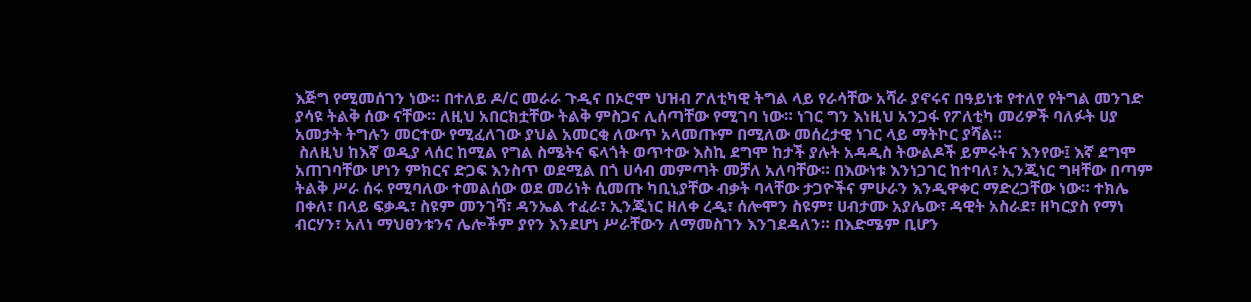እጅግ የሚመሰገን ነው። በተለይ ዶ/ር መራራ ጉዲና በኦሮሞ ህዝብ ፖለቲካዊ ትግል ላይ የራሳቸው አሻራ ያኖሩና በዓይነቱ የተለየ የትግል መንገድ ያሳዩ ትልቅ ሰው ናቸው። ለዚህ አበርክቷቸው ትልቅ ምስጋና ሊሰጣቸው የሚገባ ነው። ነገር ግን እነዚህ አንጋፋ የፖለቲካ መሪዎች ባለፉት ሀያ አመታት ትግሉን መርተው የሚፈለገው ያህል አመርቂ ለውጥ አላመጡም በሚለው መሰረታዊ ነገር ላይ ማትኮር ያሻል።
 ስለዚህ ከእኛ ወዲያ ላሰር ከሚል የግል ስሜትና ፍላጎት ወጥተው እስኪ ደግሞ ከታች ያሉት አዳዲስ ትውልዶች ይምሩትና እንየው፤ እኛ ደግሞ አጠገባቸው ሆነን ምክርና ድጋፍ እንስጥ ወደሚል በጎ ሀሳብ መምጣት መቻለ አለባቸው። በእውነቱ እንነጋገር ከተባለ፣ ኢንጂነር ግዛቸው በጣም ትልቅ ሥራ ሰሩ የሚባለው ተመልሰው ወደ መሪነት ሲመጡ ካቢኒያቸው ብቃት ባላቸው ታጋዮችና ምሁራን እንዲዋቀር ማድረጋቸው ነው። ተክሌ በቀለ፣ በላይ ፍቃዱ፣ ስዩም መንገሻ፣ ዳንኤል ተፈራ፣ ኢንጂነር ዘለቀ ረዲ፣ ሰሎሞን ስዩም፣ ሀብታሙ አያሌው፣ ዳዊት አስራደ፣ ዘካርያስ የማነ ብርሃን፣ አለነ ማህፀንቱንና ሌሎችም ያየን እንደሆነ ሥራቸውን ለማመስገን እንገደዳለን። በእድሜም ቢሆን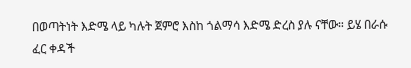በወጣትነት እድሜ ላይ ካሉት ጀምሮ እስከ ጎልማሳ እድሜ ድረስ ያሉ ናቸው። ይሄ በራሱ ፈር ቀዳች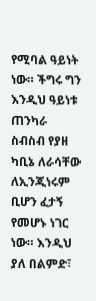የሚባል ዓይነት ነው። ችግሩ ግን እንዲህ ዓይነቱ ጠንካራ ስብስብ የያዘ ካቢኔ ለራሳቸው ለኢንጂነሩም ቢሆን ፈታኝ የመሆኑ ነገር ነው። እንዲህ ያለ በልምድ፣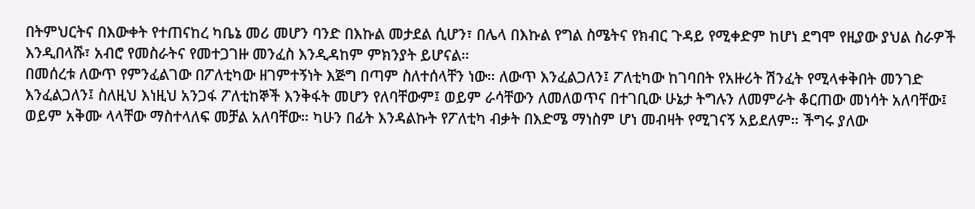በትምህርትና በእውቀት የተጠናከረ ካቤኔ መሪ መሆን ባንድ በእኩል መታደል ሲሆን፣ በሌላ በእኩል የግል ስሜትና የክብር ጉዳይ የሚቀድም ከሆነ ደግሞ የዚያው ያህል ስራዎች እንዲበላሹ፣ አብሮ የመስራትና የመተጋገዙ መንፈስ እንዲዳከም ምክንያት ይሆናል።
በመሰረቱ ለውጥ የምንፈልገው በፖለቲካው ዘገምተኝነት እጅግ በጣም ስለተሰላቸን ነው። ለውጥ እንፈልጋለን፤ ፖለቲካው ከገባበት የአዙሪት ሽንፈት የሚላቀቅበት መንገድ እንፈልጋለን፤ ስለዚህ እነዚህ አንጋፋ ፖለቲከኞች እንቅፋት መሆን የለባቸውም፤ ወይም ራሳቸውን ለመለወጥና በተገቢው ሁኔታ ትግሉን ለመምራት ቆርጠው መነሳት አለባቸው፤ ወይም አቅሙ ላላቸው ማስተላለፍ መቻል አለባቸው። ካሁን በፊት እንዳልኩት የፖለቲካ ብቃት በእድሜ ማነስም ሆነ መብዛት የሚገናኝ አይደለም። ችግሩ ያለው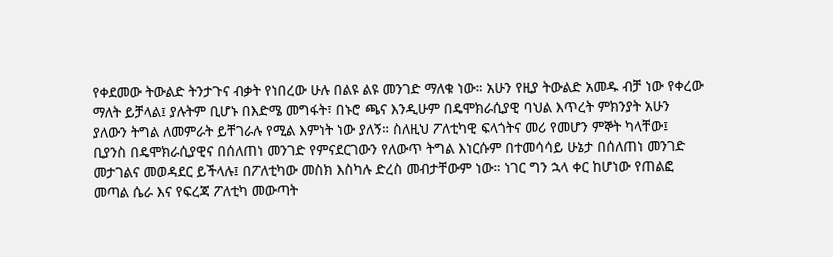የቀደመው ትውልድ ትንታጉና ብቃት የነበረው ሁሉ በልዩ ልዩ መንገድ ማለቁ ነው። አሁን የዚያ ትውልድ አመዱ ብቻ ነው የቀረው ማለት ይቻላል፤ ያሉትም ቢሆኑ በእድሜ መግፋት፣ በኑሮ ጫና እንዲሁም በዴሞክራሲያዊ ባህል እጥረት ምክንያት አሁን ያለውን ትግል ለመምራት ይቸገራሉ የሚል እምነት ነው ያለኝ። ስለዚህ ፖለቲካዊ ፍላጎትና መሪ የመሆን ምኞት ካላቸው፤ ቢያንስ በዴሞክራሲያዊና በሰለጠነ መንገድ የምናደርገውን የለውጥ ትግል እነርሱም በተመሳሳይ ሁኔታ በሰለጠነ መንገድ መታገልና መወዳደር ይችላሉ፤ በፖለቲካው መስክ እስካሉ ድረስ መብታቸውም ነው። ነገር ግን ኋላ ቀር ከሆነው የጠልፎ መጣል ሴራ እና የፍረጃ ፖለቲካ መውጣት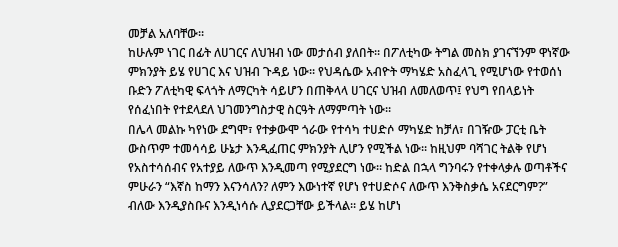መቻል አለባቸው።
ከሁሉም ነገር በፊት ለሀገርና ለህዝብ ነው መታሰብ ያለበት። በፖለቲካው ትግል መስክ ያገናኘንም ዋነኛው ምክንያት ይሄ የሀገር እና ህዝብ ጉዳይ ነው። የህዳሴው አብዮት ማካሄድ አስፈላጊ የሚሆነው የተወሰነ ቡድን ፖለቲካዊ ፍላጎት ለማርካት ሳይሆን በጠቅላላ ሀገርና ህዝብ ለመለወጥ፤ የህግ የበላይነት የሰፈነበት የተደላደለ ህገመንግስታዊ ስርዓት ለማምጣት ነው።
በሌላ መልኩ ካየነው ደግሞ፣ የተቃውሞ ጎራው የተሳካ ተሀድሶ ማካሄድ ከቻለ፣ በገዥው ፓርቲ ቤት ውስጥም ተመሳሳይ ሁኔታ እንዲፈጠር ምክንያት ሊሆን የሚችል ነው። ከዚህም ባሻገር ትልቅ የሆነ የአስተሳሰብና የአተያይ ለውጥ እንዲመጣ የሚያደርግ ነው። ከድል በኋላ ግንባሩን የተቀላቃሉ ወጣቶችና ምሁራን “እኛስ ከማን እናንሳለን? ለምን እውነተኛ የሆነ የተሀድሶና ለውጥ እንቅስቃሴ አናደርግም?” ብለው እንዲያስቡና እንዲነሳሱ ሊያደርጋቸው ይችላል። ይሄ ከሆነ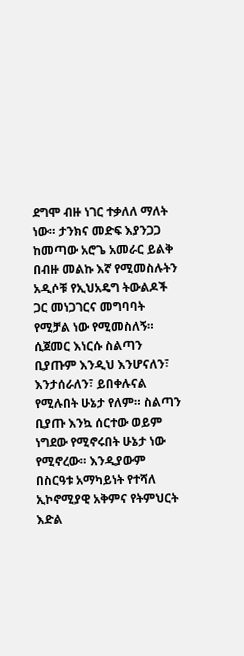ደግሞ ብዙ ነገር ተቃለለ ማለት ነው። ታንክና መድፍ እያንጋጋ ከመጣው አሮጌ አመራር ይልቅ በብዙ መልኩ እኛ የሚመስሉትን አዲሶቹ የኢህአዴግ ትውልዶች ጋር መነጋገርና መግባባት የሚቻል ነው የሚመስለኝ። ሲጀመር እነርሱ ስልጣን ቢያጡም እንዲህ እንሆናለን፣ እንታሰራለን፣ ይበቀሉናል የሚሉበት ሁኔታ የለም። ስልጣን ቢያጡ እንኳ ሰርተው ወይም ነግደው የሚኖሩበት ሁኔታ ነው የሚኖረው። እንዲያውም በስርዓቱ አማካይነት የተሻለ ኢኮኖሚያዊ አቅምና የትምህርት እድል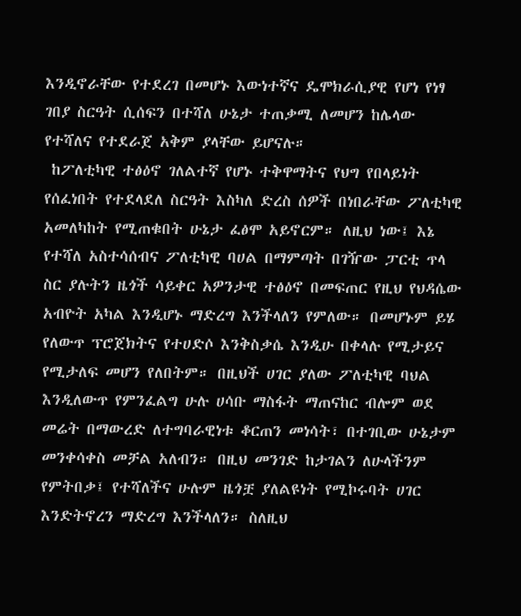እንዲኖራቸው የተደረገ በመሆኑ እውነተኛና ዴሞክራሲያዊ የሆነ የነፃ ገበያ ስርዓት ሲሰፍን በተሻለ ሁኔታ ተጠቃሚ ለመሆን ከሌላው የተሻለና የተደራጀ አቅም ያላቸው ይሆናሉ።
 ከፖለቲካዊ ተፅዕኖ ገለልተኛ የሆኑ ተቅዋማትና የህግ የበላይነት የሰፈነበት የተደላደለ ስርዓት እስካለ ድረስ ሰዎች በነበራቸው ፖለቲካዊ አመለካከት የሚጠቁበት ሁኔታ ፈፅሞ አይኖርም። ለዚህ ነው፤ እኔ የተሻለ አስተሳሰብና ፖለቲካዊ ባሀል በማምጣት በገዥው ፓርቲ ጥላ ስር ያሉትን ዜጎች ሳይቀር አዎንታዊ ተፅዕኖ በመፍጠር የዚህ የህዳሴው አብዮት አካል እንዲሆኑ ማድረግ እንችላለን የምለው። በመሆኑም ይሄ የለውጥ ፕሮጀክትና የተሀድሶ እንቅስቃሴ እንዲሁ በቀላሉ የሚታይና የሚታለፍ መሆን የለበትም። በዚህች ሀገር ያለው ፖለቲካዊ ባህል እንዲለውጥ የምንፈልግ ሁሉ ሀሳቡ ማስፋት ማጠናከር ብሎም ወደ መሬት በማውረድ ለተግባራዊነቱ ቆርጠን መነሳት፣ በተገቢው ሁኔታም መንቀሳቀስ መቻል አለብን። በዚህ መንገድ ከታገልን ለሁላችንም የምትበቃ፤ የተሻለችና ሁሉም ዜጎቿ ያለልዩነት የሚኮሩባት ሀገር እንድትኖረን ማድረግ እንችላለን። ስለዚህ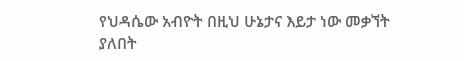የህዳሴው አብዮት በዚህ ሁኔታና እይታ ነው መቃኘት ያለበት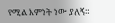የሚል እምነት ነው ያለኝ።